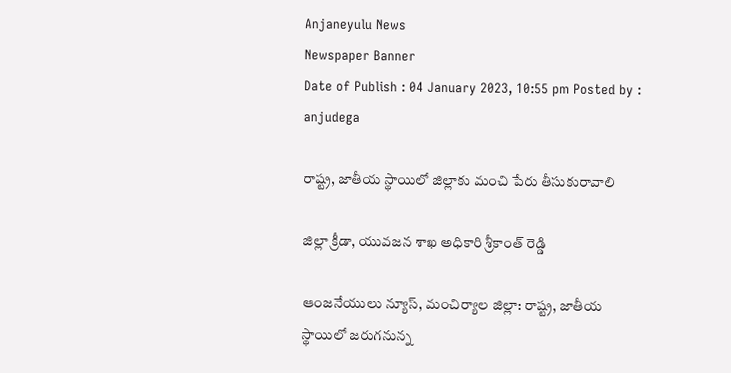Anjaneyulu News
Newspaper Banner
Date of Publish : 04 January 2023, 10:55 pm Posted by : anjudega

రాష్ట్ర, జాతీయ స్థాయిలో జిల్లాకు మంచి పేరు తీసుకురావాలి

జిల్లా క్రీడా, యువజన శాఖ అధికారి శ్రీకాంత్ రెడ్డి

ఆంజనేయులు న్యూస్, మంచిర్యాల జిల్లా: రాష్ట్ర, జాతీయ స్థాయిలో జరుగనున్న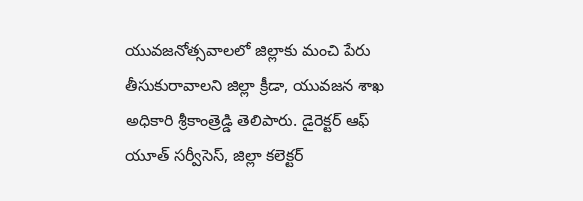యువజనోత్సవాలలో జిల్లాకు మంచి పేరు తీసుకురావాలని జిల్లా క్రీడా, యువజన శాఖ అధికారి శ్రీకాంత్రెడ్డి తెలిపారు. డైరెక్టర్ ఆఫ్ యూత్ సర్వీసెస్, జిల్లా కలెక్టర్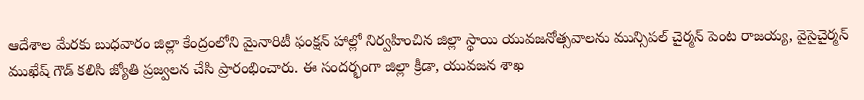ఆదేశాల మేరకు బుధవారం జిల్లా కేంద్రంలోని మైనారిటీ ఫంక్షన్ హాల్లో నిర్వహించిన జిల్లా స్థాయి యువజనోత్సవాలను మున్సిపల్ చైర్మన్ పెంట రాజయ్య, వైసైచైర్మన్ ముఖేష్ గౌడ్ కలిసి జ్యోతి ప్రజ్వలన చేసి ప్రారంభించారు. ఈ సందర్భంగా జిల్లా క్రీడా, యువజన శాఖ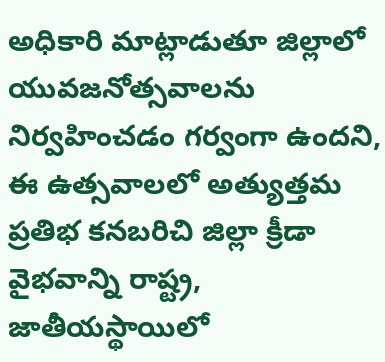అధికారి మాట్లాడుతూ జిల్లాలో యువజనోత్సవాలను నిర్వహించడం గర్వంగా ఉందని, ఈ ఉత్సవాలలో అత్యుత్తమ ప్రతిభ కనబరిచి జిల్లా క్రీడా వైభవాన్ని రాష్ట్ర, జాతీయస్థాయిలో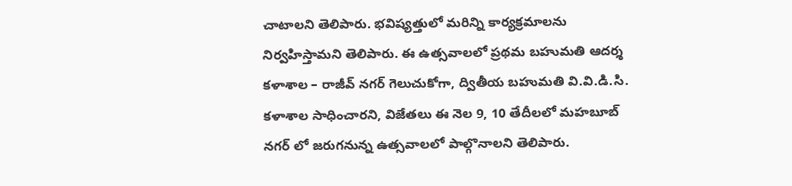చాటాలని తెలిపారు. భవిష్యత్తులో మరిన్ని కార్యక్రమాలను నిర్వహిస్తామని తెలిపారు. ఈ ఉత్సవాలలో ప్రథమ బహుమతి ఆదర్శ కళాశాల – రాజీవ్ నగర్ గెలుచుకోగా, ద్వితీయ బహుమతి వి.వి.డి.సి. కళాశాల సాధించారని, విజేతలు ఈ నెల 9, 10 తేదీలలో మహబూబ్ నగర్ లో జరుగనున్న ఉత్సవాలలో పాల్గొనాలని తెలిపారు.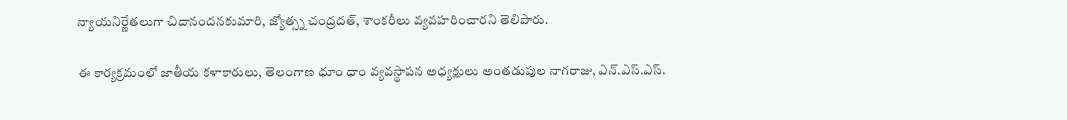న్యాయనిర్ణేతలుగా చిదానందనకుమారి, జ్యోత్స్న చంద్రదత్, శాంకరీలు వ్యవహరించారని తెలిపారు.

ఈ కార్యక్రమంలో జాతీయ కళాకారులు, తెలంగాణ ధూం ధాం వ్యవస్థాపన అధ్యక్షులు అంతడుపుల నాగరాజు, ఎన్.ఎస్.ఎస్.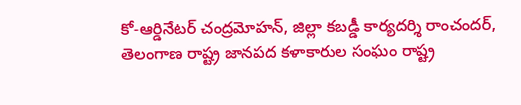కో-ఆర్డినేటర్ చంద్రమోహన్, జిల్లా కబడ్డీ కార్యదర్శి రాంచందర్, తెలంగాణ రాష్ట్ర జానపద కళాకారుల సంఘం రాష్ట్ర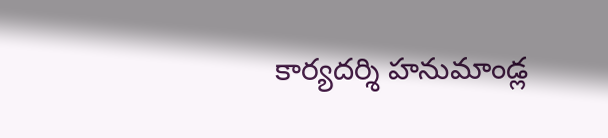కార్యదర్శి హనుమాండ్ల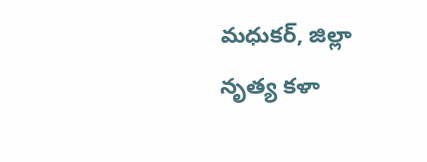మధుకర్, జిల్లా నృత్య కళా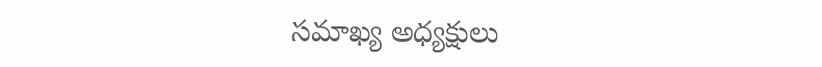సమాఖ్య అధ్యక్షులు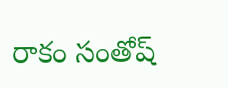రాకం సంతోష్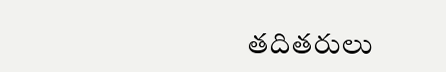తదితరులు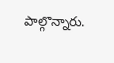పాల్గొన్నారు.